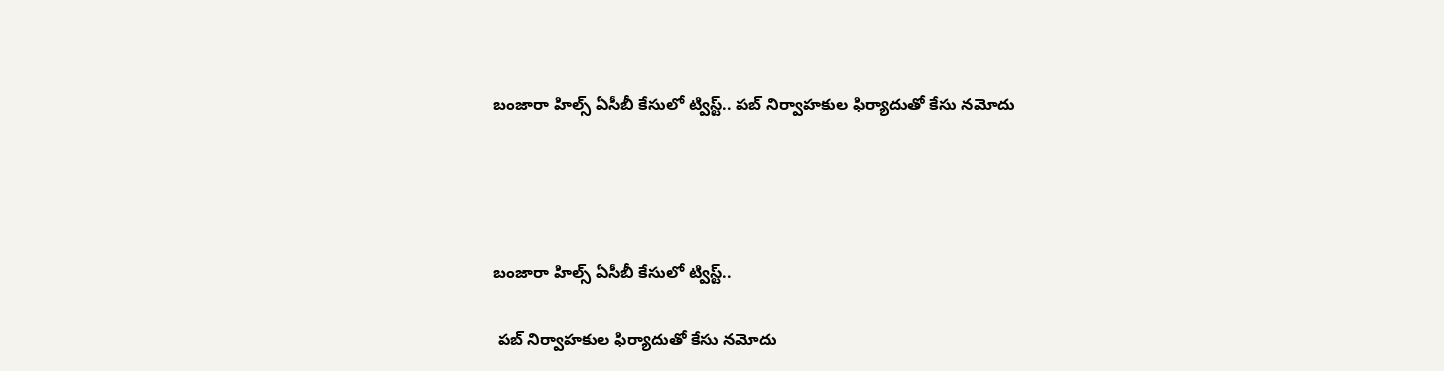బంజారా హిల్స్ ఏసీబీ కేసులో ట్విస్ట్.. పబ్ నిర్వాహకుల ఫిర్యాదుతో కేసు నమోదు




బంజారా హిల్స్ ఏసీబీ కేసులో ట్విస్ట్..

 పబ్ నిర్వాహకుల ఫిర్యాదుతో కేసు నమోదు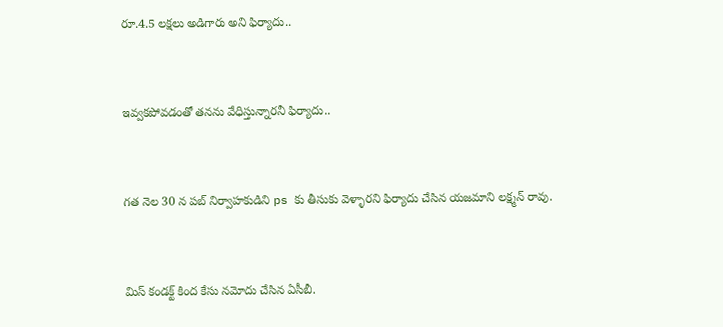రూ.4.5 లక్షలు అడిగారు అని ఫిర్యాదు..


ఇవ్వకపోవడంతో తనను వేధిస్తున్నారనీ ఫిర్యాదు..


గత నెల 30 న పబ్ నిర్వాహకుడిని ps కు తీసుకు వెళ్ళారని ఫిర్యాదు చేసిన యజమాని లక్ష్మన్ రావు.


మిస్ కండక్ట్ కింద కేసు నమోదు చేసిన ఏసీబీ.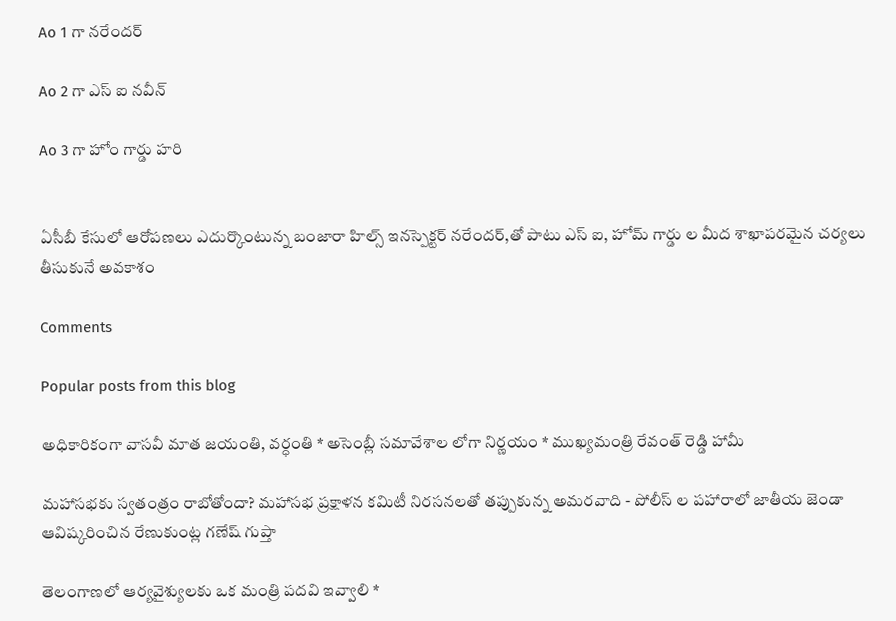Ao 1 గా నరేందర్

Ao 2 గా ఎస్ ఐ నవీన్

Ao 3 గా హోం గార్డు హరి


ఏసీబీ కేసులో ఆరోపణలు ఎదుర్కొంటున్న బంజారా హిల్స్ ఇనస్పెక్టర్ నరేందర్,తో పాటు ఎస్ ఐ, హోమ్ గార్డు ల మీద శాఖాపరమైన చర్యలు తీసుకునే అవకాశం

Comments

Popular posts from this blog

అధికారికంగా వాసవీ మాత జయంతి, వర్ధంతి * అసెంబ్లీ సమావేశాల లోగా నిర్ణయం * ముఖ్యమంత్రి రేవంత్ రెడ్డి హామీ

మహాసభకు స్వతంత్రం రాబోతోందా? మహాసభ ప్రక్షాళన కమిటీ నిరసనలతో తప్పుకున్న అమరవాది - పోలీస్ ల పహారాలో జాతీయ జెండా ఆవిష్కరించిన రేణుకుంట్ల గణేష్ గుప్తా

తెలంగాణలో ఆర్యవైశ్యులకు ఒక మంత్రి పదవి ఇవ్వాలి *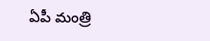ఏపీ మంత్రి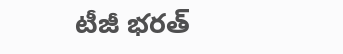టీజీ భరత్